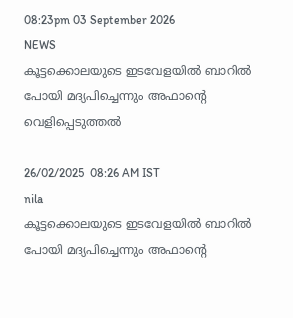08:23pm 03 September 2026
NEWS
കൂട്ടക്കൊലയുടെ ഇടവേളയിൽ ബാറിൽ പോയി മദ്യപിച്ചെന്നും അഫാന്റെ വെളിപ്പെടുത്തൽ

26/02/2025  08:26 AM IST
nila
കൂട്ടക്കൊലയുടെ ഇടവേളയിൽ ബാറിൽ പോയി മദ്യപിച്ചെന്നും അഫാന്റെ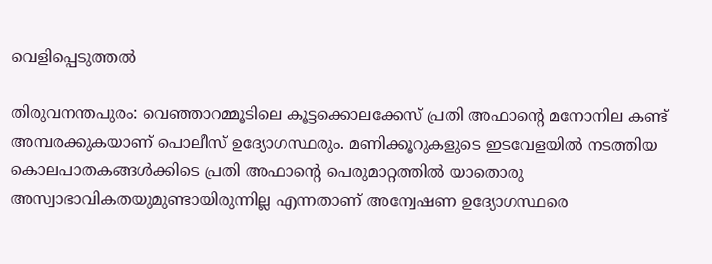വെളിപ്പെടുത്തൽ

തിരുവനന്തപുരം: വെഞ്ഞാറമ്മൂടിലെ കൂട്ടക്കൊലക്കേസ് പ്രതി അഫാന്റെ മനോനില കണ്ട് അമ്പരക്കുകയാണ് പൊലീസ് ഉദ്യോഗസ്ഥരും. മണിക്കൂറുകളുടെ ഇടവേളയിൽ നടത്തിയ കൊലപാതകങ്ങൾക്കിടെ പ്രതി അഫാന്റെ പെരുമാറ്റത്തിൽ യാതൊരു അസ്വാഭാവികതയുമുണ്ടായിരുന്നില്ല എന്നതാണ് അന്വേഷണ ഉദ്യോഗസ്ഥരെ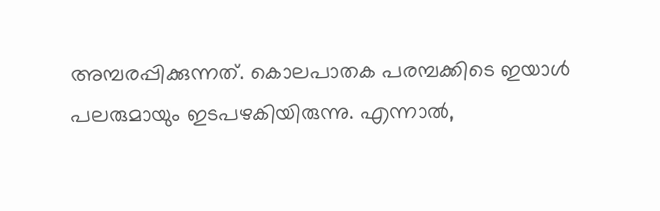അമ്പരപ്പിക്കുന്നത്. കൊലപാതക പരമ്പക്കിടെ ഇയാൾ പലരുമായും ഇടപഴകിയിരുന്നു. എന്നാൽ,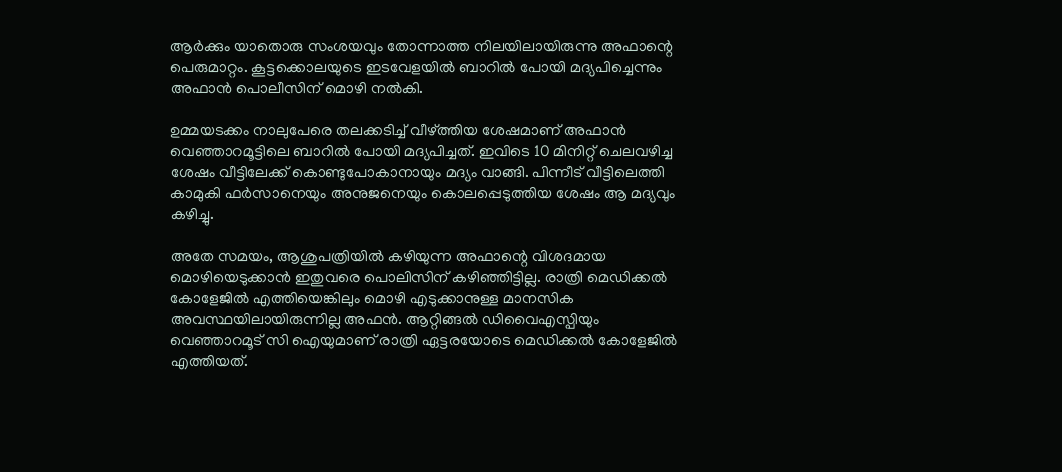ആർക്കും യാതൊരു സംശയവും തോന്നാത്ത നിലയിലായിരുന്നു അഫാന്റെ പെരുമാറ്റം. കൂട്ടക്കൊലയുടെ ഇടവേളയിൽ ബാറിൽ പോയി മദ്യപിച്ചെന്നും അഫാൻ പൊലീസിന് മൊഴി നൽകി.

ഉമ്മയടക്കം നാലുപേരെ തലക്കടിച്ച് വീഴ്ത്തിയ ശേഷമാണ് അഫാൻ വെഞ്ഞാറമൂട്ടിലെ ബാറിൽ പോയി മദ്യപിച്ചത്. ഇവിടെ 10 മിനിറ്റ് ചെലവഴിച്ച ശേഷം വീട്ടിലേക്ക് കൊണ്ടുപോകാനായും മദ്യം വാങ്ങി. പിന്നീട് വീട്ടിലെത്തി കാമുകി ഫർസാനെയും അനുജനെയും കൊലപ്പെടുത്തിയ ശേഷം ആ മദ്യവും കഴിച്ചു.

അതേ സമയം, ആശുപത്രിയിൽ കഴിയുന്ന അഫാന്റെ വിശദമായ മൊഴിയെടുക്കാൻ ഇതുവരെ പൊലിസിന് കഴിഞ്ഞിട്ടില്ല. രാത്രി മെഡിക്കൽ കോളേജിൽ എത്തിയെങ്കിലും മൊഴി എടുക്കാനുള്ള മാനസിക അവസ്ഥയിലായിരുന്നില്ല അഫൻ. ആറ്റിങ്ങൽ ഡിവൈഎസ്പിയും വെഞ്ഞാറമൂട് സി ഐയുമാണ് രാത്രി ഏട്ടരയോടെ മെഡിക്കൽ കോളേജിൽ എത്തിയത്.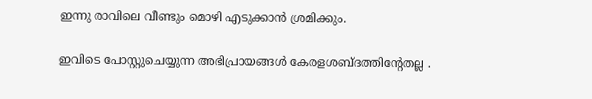ഇന്നു രാവിലെ വീണ്ടും മൊഴി എടുക്കാൻ ശ്രമിക്കും.

ഇവിടെ പോസ്റ്റുചെയ്യുന്ന അഭിപ്രായങ്ങള്‍ കേരളശബ്‌ദത്തിന്റേതല്ല .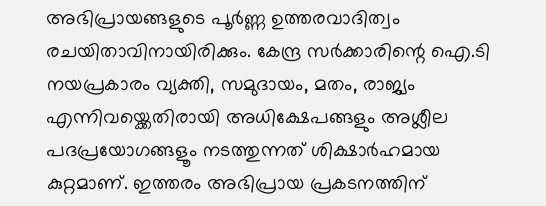അഭിപ്രായങ്ങളുടെ പൂര്‍ണ്ണ ഉത്തരവാദിത്വം രചയിതാവിനായിരിക്കും. കേന്ദ്ര സർക്കാരിന്റെ ഐ.ടി നയപ്രകാരം വ്യക്തി, സമുദായം, മതം, രാജ്യം എന്നിവയ്ക്കെതിരായി അധിക്ഷേപങ്ങളും അശ്ലീല പദപ്രയോഗങ്ങളൂം നടത്തുന്നത് ശിക്ഷാര്‍ഹമായ കുറ്റമാണ്. ഇത്തരം അഭിപ്രായ പ്രകടനത്തിന്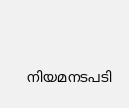നിയമനടപടി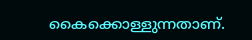കൈക്കൊള്ളുന്നതാണ്.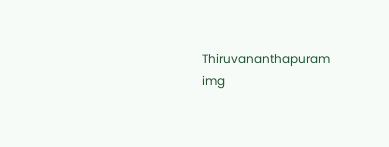Thiruvananthapuram
img